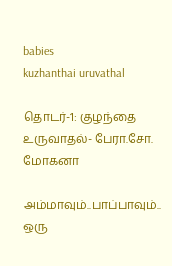babies
kuzhanthai uruvathal

தொடர்-1: குழந்தை உருவாதல்- பேரா.சோ. மோகனா

அம்மாவும்..பாப்பாவும்.. ஒரு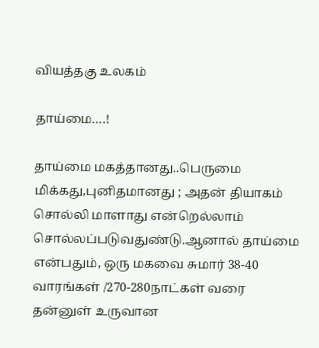வியத்தகு உலகம்

தாய்மை….!

தாய்மை மகத்தானது..பெருமை மிக்கது,புனிதமானது ; அதன் தியாகம் சொல்லி மாளாது என்றெல்லாம் சொல்லப்படுவதுண்டு.ஆனால் தாய்மை என்பதும், ஒரு மகவை சுமார் 38-40 வாரங்கள் /270-280நாட்கள் வரை தன்னுள் உருவான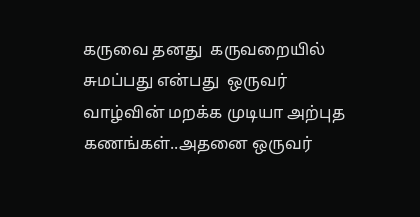கருவை தனது  கருவறையில்  சுமப்பது என்பது  ஒருவர் வாழ்வின் மறக்க முடியா அற்புத கணங்கள்..அதனை ஒருவர்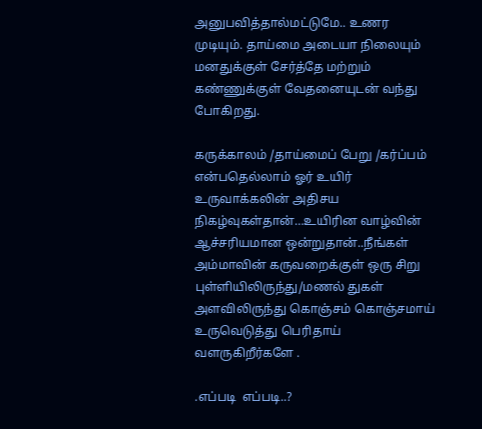அனுபவித்தால்மட்டுமே.. உணர முடியும். தாய்மை அடையா நிலையும் மனதுக்குள் சேர்த்தே மற்றும்  கண்ணுக்குள் வேதனையுடன் வந்து போகிறது.

கருக்காலம் /தாய்மைப் பேறு /கர்ப்பம் என்பதெல்லாம் ஓர் உயிர் உருவாக்கலின் அதிசய நிகழ்வுகள்தான்…உயிரின வாழ்வின் ஆச்சரியமான ஒன்றுதான்..நீங்கள் அம்மாவின் கருவறைக்குள் ஒரு சிறு புள்ளியிலிருந்து/மணல் துகள் அளவிலிருந்து கொஞ்சம் கொஞ்சமாய் உருவெடுத்து பெரிதாய் வளருகிறீர்களே .

.எப்படி  எப்படி..?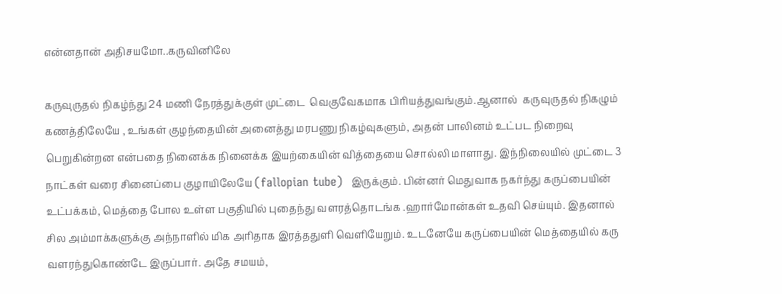என்னதான் அதிசயமோ..கருவினிலே

கருவுருதல் நிகழ்ந்து 24 மணி நேரத்துக்குள் முட்டை  வெகுவேகமாக பிரியத்துவங்கும்.ஆனால்  கருவுருதல் நிகழும் கணத்திலேயே , உங்கள் குழந்தையின் அனைத்து மரபணு நிகழ்வுகளும், அதன் பாலினம் உட்பட நிறைவு பெறுகின்றன என்பதை நினைக்க நினைக்க இயற்கையின் வித்தையை சொல்லி மாளாது. இந்நிலையில் முட்டை 3 நாட்கள் வரை சினைப்பை குழாயிலேயே (fallopian tube)  இருக்கும். பின்னர் மெதுவாக நகர்ந்து கருப்பையின் உட்பக்கம், மெத்தை போல உள்ள பகுதியில் புதைந்து வளரத்தொடங்க .ஹார்மோன்கள் உதவி செய்யும். இதனால் சில அம்மாக்களுக்கு அந்நாளில் மிக அரிதாக இரத்ததுளி வெளியேறும். உடனேயே கருப்பையின் மெத்தையில் கரு வளரந்துகொண்டே இருப்பார். அதே சமயம்,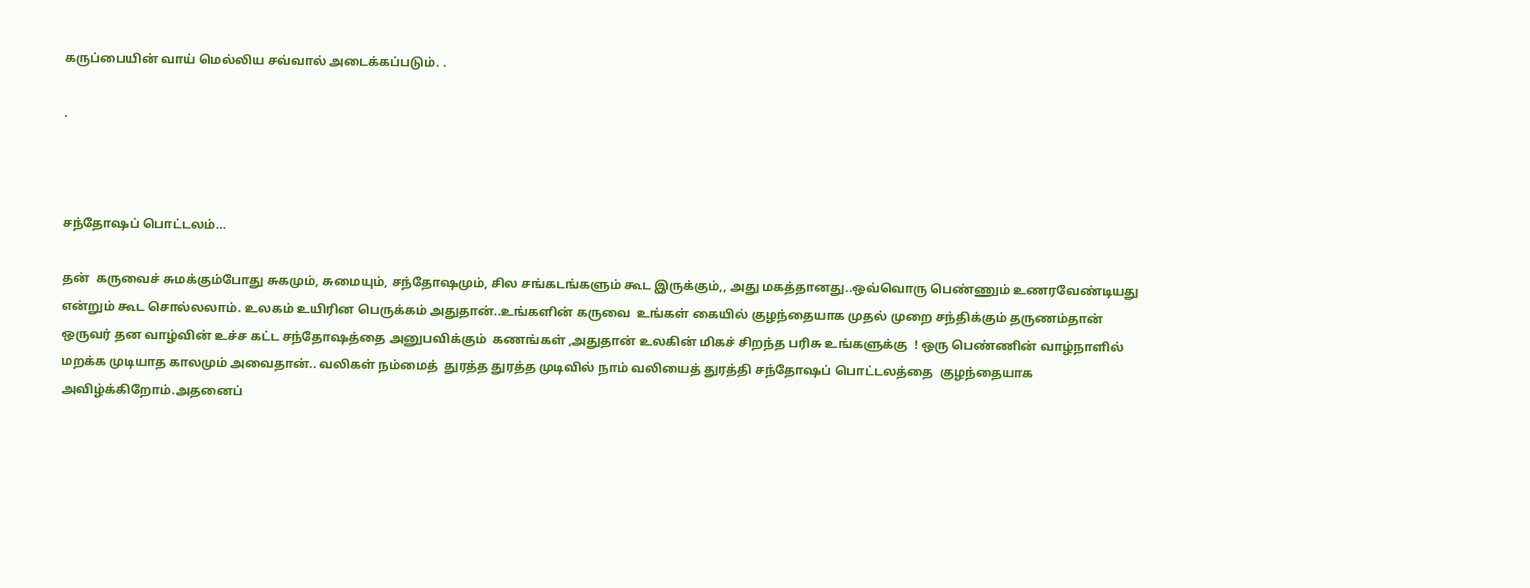கருப்பையின் வாய் மெல்லிய சவ்வால் அடைக்கப்படும். .

.



சந்தோஷப் பொட்டலம்…

தன்  கருவைச் சுமக்கும்போது சுகமும், சுமையும், சந்தோஷமும், சில சங்கடங்களும் கூட இருக்கும்,, அது மகத்தானது..ஒவ்வொரு பெண்ணும் உணரவேண்டியது என்றும் கூட சொல்லலாம். உலகம் உயிரின பெருக்கம் அதுதான்..உங்களின் கருவை  உங்கள் கையில் குழந்தையாக முதல் முறை சந்திக்கும் தருணம்தான் ஒருவர் தன வாழ்வின் உச்ச கட்ட சந்தோஷத்தை அனுபவிக்கும்  கணங்கள் ,அதுதான் உலகின் மிகச் சிறந்த பரிசு உங்களுக்கு  ! ஒரு பெண்ணின் வாழ்நாளில்  மறக்க முடியாத காலமும் அவைதான்.. வலிகள் நம்மைத்  துரத்த துரத்த முடிவில் நாம் வலியைத் துரத்தி சந்தோஷப் பொட்டலத்தை  குழந்தையாக அவிழ்க்கிறோம்.அதனைப்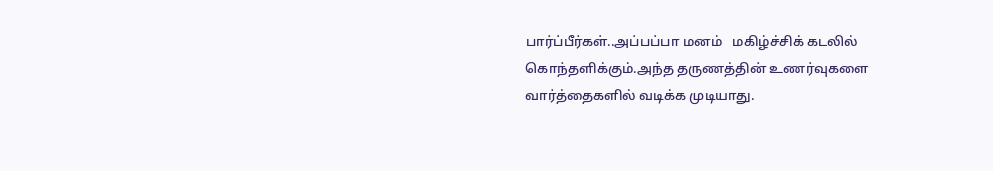பார்ப்பீர்கள்..அப்பப்பா மனம்   மகிழ்ச்சிக் கடலில் கொந்தளிக்கும்.அந்த தருணத்தின் உணர்வுகளை வார்த்தைகளில் வடிக்க முடியாது.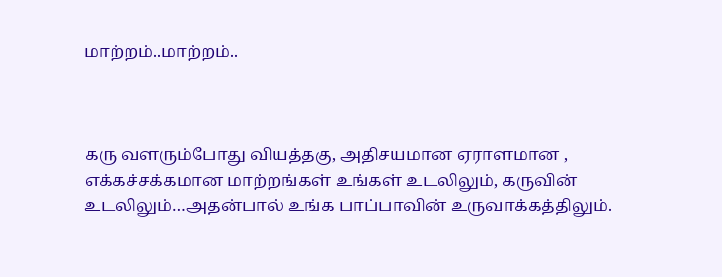மாற்றம்..மாற்றம்..



கரு வளரும்போது வியத்தகு, அதிசயமான ஏராளமான , எக்கச்சக்கமான மாற்றங்கள் உங்கள் உடலிலும், கருவின் உடலிலும்…அதன்பால் உங்க பாப்பாவின் உருவாக்கத்திலும்.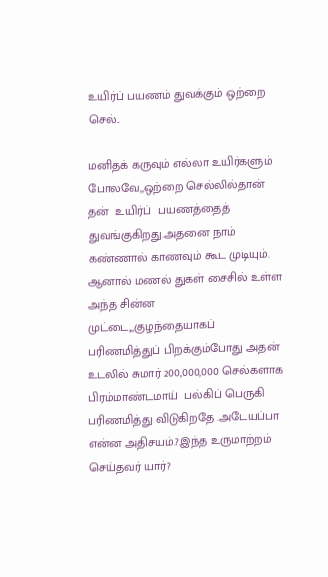உயிர்ப் பயணம் துவக்கும் ஒற்றை செல்..

மனிதக் கருவும் எல்லா உயிர்களும் போலவே,,ஒற்றை செல்லில்தான்  தன்  உயிர்ப்  பயணத்தைத் துவங்குகிறது.அதனை நாம் கண்ணால் காணவும் கூட முடியும். ஆனால் மணல் துகள் சைசில் உள்ள அந்த சின்ன முட்டை,,,குழந்தையாகப் பரிணமித்துப் பிறக்கும்போது அதன் உடலில் சுமார் 200,000,000 செல்களாக பிரம்மாண்டமாய்  பல்கிப் பெருகி பரிணமித்து விடுகிறதே .அடேயப்பா  என்ன அதிசயம்.?.இந்த உருமாற்றம் செய்தவர் யார்?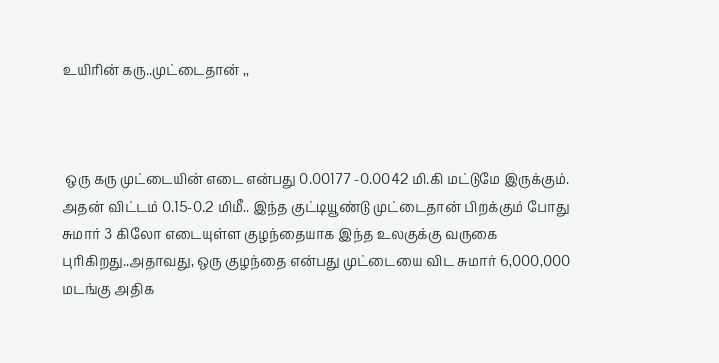உயிரின் கரு..முட்டைதான் ,,



 ஒரு கரு முட்டையின் எடை என்பது 0.00177 -0.0042 மி.கி மட்டுமே இருக்கும். அதன் விட்டம் 0.15-0.2 மிமீ.. இந்த குட்டியூண்டு முட்டைதான் பிறக்கும் போது  சுமார் 3 கிலோ எடையுள்ள குழந்தையாக இந்த உலகுக்கு வருகை புரிகிறது..அதாவது, ஒரு குழந்தை என்பது முட்டையை விட சுமார் 6,000,000 மடங்கு அதிக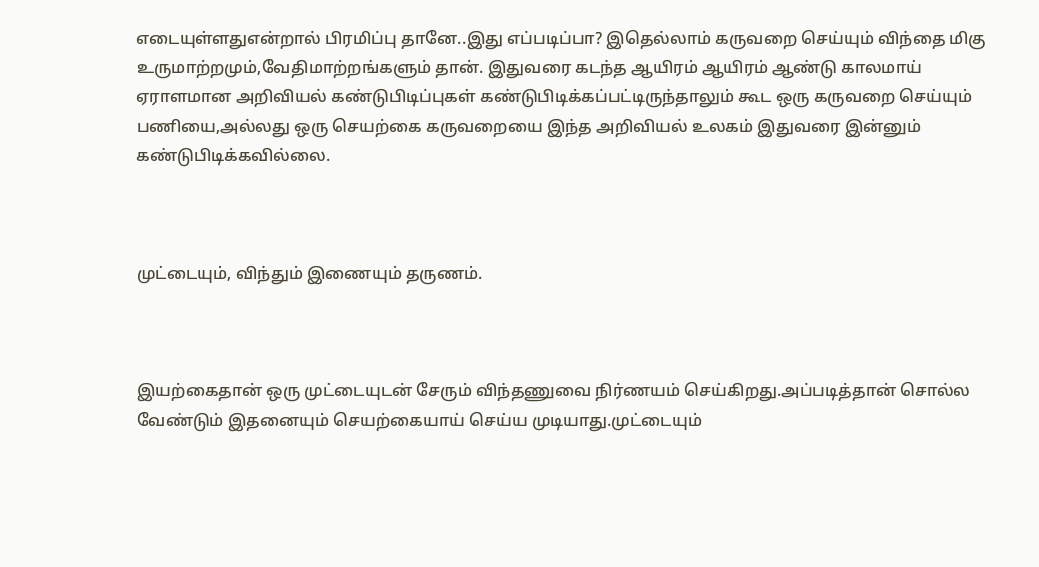எடையுள்ளதுஎன்றால் பிரமிப்பு தானே..இது எப்படிப்பா? இதெல்லாம் கருவறை செய்யும் விந்தை மிகு உருமாற்றமும்,வேதிமாற்றங்களும் தான். இதுவரை கடந்த ஆயிரம் ஆயிரம் ஆண்டு காலமாய் ஏராளமான அறிவியல் கண்டுபிடிப்புகள் கண்டுபிடிக்கப்பட்டிருந்தாலும் கூட ஒரு கருவறை செய்யும் பணியை,அல்லது ஒரு செயற்கை கருவறையை இந்த அறிவியல் உலகம் இதுவரை இன்னும் கண்டுபிடிக்கவில்லை.



முட்டையும், விந்தும் இணையும் தருணம்.



இயற்கைதான் ஒரு முட்டையுடன் சேரும் விந்தணுவை நிர்ணயம் செய்கிறது.அப்படித்தான் சொல்ல  வேண்டும் இதனையும் செயற்கையாய் செய்ய முடியாது.முட்டையும்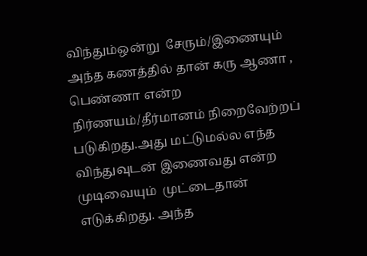விந்தும்ஒன்று  சேரும்/இணையும் அந்த கணத்தில் தான் கரு ஆணா , பெண்ணா என்ற நிர்ணயம்/தீர்மானம் நிறைவேற்றப் படுகிறது.அது மட்டுமல்ல எந்த விந்துவுடன் இணைவது என்ற முடிவையும்  முட்டைதான் எடுக்கிறது. அந்த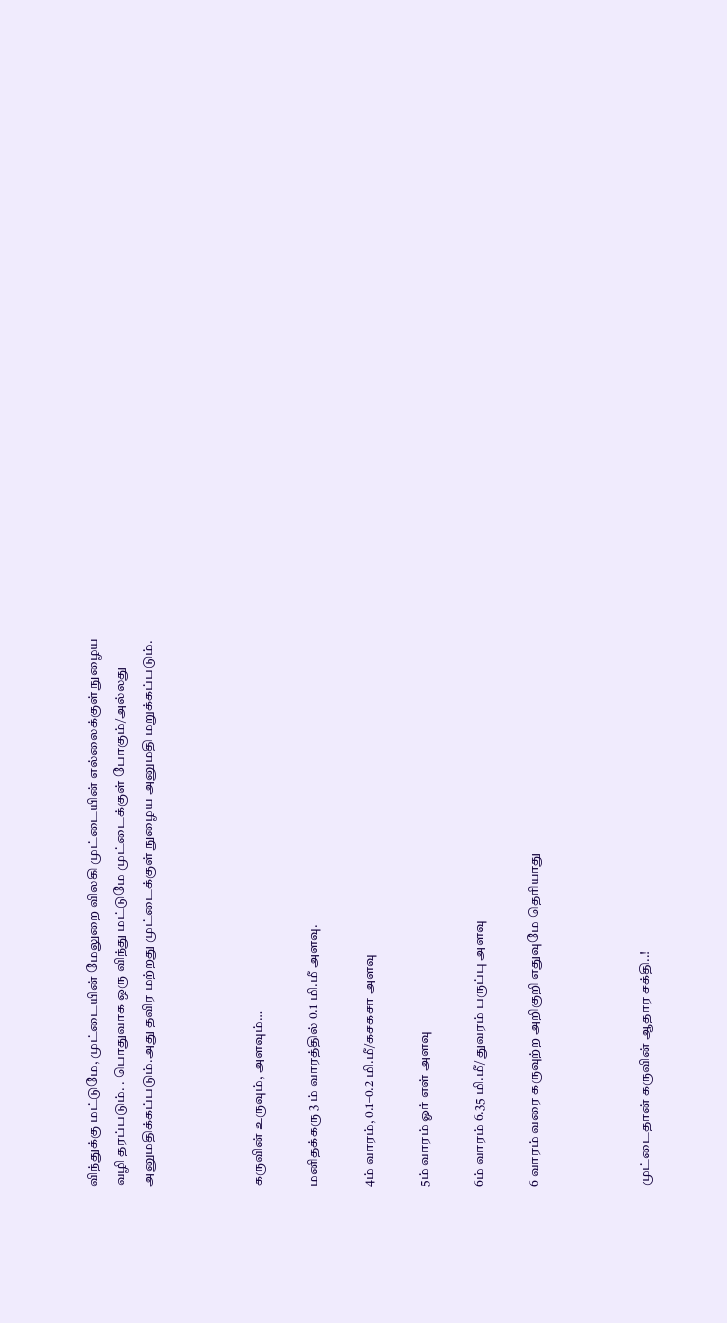விந்துக்கு மட்டுமே, முட்டையின் மேலுறை விலகி முட்டையின் எல்லைக்குள் நுழைய வழி தரப்படும். . பொதுவாக ஒரு விந்து மட்டுமே முட்டைக்குள் போகும்/அல்லது அனுமதிக்கப்படும்.அது தவிர மற்றது முட்டைக்குள் நுழைய அனுமதி மறுக்கப்படும்.



கருவின் உருவும், அளவும்…

மனிதக்கரு 3 ம் வாரத்தில் 0.1 மி.மீ அளவு.

4ம் வாரம், 0.1–0.2 மி.மீ/கசகசா அளவு

5ம் வாரம் ஓர் எள் அளவு

6ம் வாரம் 6.35 மி.மீ/ துவரம் பருப்பு அளவு

6 வாரம் வரை கருவுற்ற அறிகுறி எதுவுமே தெரியாது



முட்டைதான் கருவின் ஆதார சக்தி..!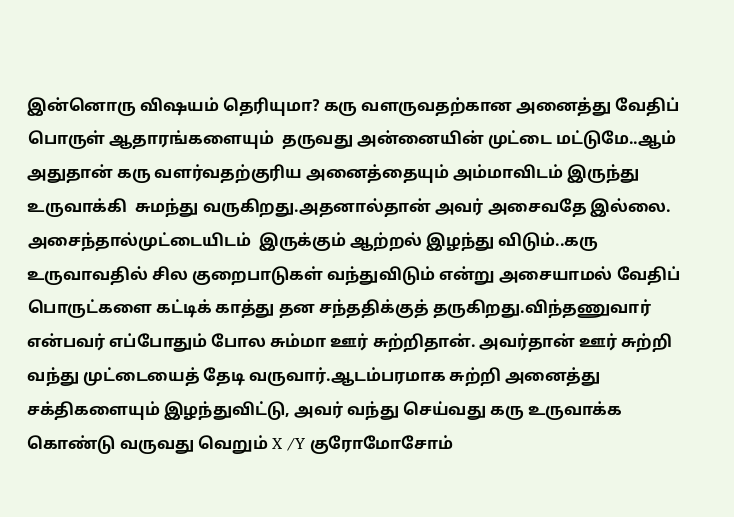இன்னொரு விஷயம் தெரியுமா? கரு வளருவதற்கான அனைத்து வேதிப் பொருள் ஆதாரங்களையும்  தருவது அன்னையின் முட்டை மட்டுமே..ஆம் அதுதான் கரு வளர்வதற்குரிய அனைத்தையும் அம்மாவிடம் இருந்து உருவாக்கி  சுமந்து வருகிறது.அதனால்தான் அவர் அசைவதே இல்லை. அசைந்தால்முட்டையிடம்  இருக்கும் ஆற்றல் இழந்து விடும்..கரு உருவாவதில் சில குறைபாடுகள் வந்துவிடும் என்று அசையாமல் வேதிப் பொருட்களை கட்டிக் காத்து தன சந்ததிக்குத் தருகிறது.விந்தணுவார்  என்பவர் எப்போதும் போல சும்மா ஊர் சுற்றிதான். அவர்தான் ஊர் சுற்றி வந்து முட்டையைத் தேடி வருவார்.ஆடம்பரமாக சுற்றி அனைத்து சக்திகளையும் இழந்துவிட்டு, அவர் வந்து செய்வது கரு உருவாக்க கொண்டு வருவது வெறும் X /Y குரோமோசோம்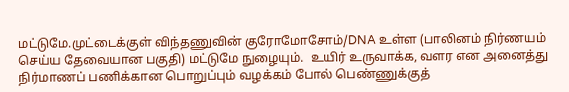மட்டுமே.முட்டைக்குள் விந்தணுவின் குரோமோசோம்/DNA உள்ள (பாலினம் நிர்ணயம் செய்ய தேவையான பகுதி) மட்டுமே நுழையும்.  உயிர் உருவாக்க, வளர என அனைத்து நிர்மாணப் பணிக்கான பொறுப்பும் வழக்கம் போல் பெண்ணுக்குத்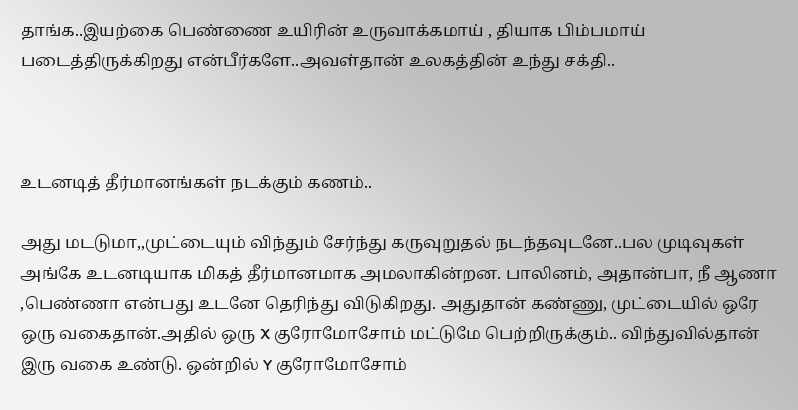தாங்க..இயற்கை பெண்ணை உயிரின் உருவாக்கமாய் , தியாக பிம்பமாய் படைத்திருக்கிறது என்பீர்களே..அவள்தான் உலகத்தின் உந்து சக்தி..



உடனடித் தீர்மானங்கள் நடக்கும் கணம்..

அது மடடுமா,,முட்டையும் விந்தும் சேர்ந்து கருவுறுதல் நடந்தவுடனே..பல முடிவுகள் அங்கே உடனடியாக மிகத் தீர்மானமாக அமலாகின்றன. பாலினம், அதான்பா, நீ ஆணா ,பெண்ணா என்பது உடனே தெரிந்து விடுகிறது. அதுதான் கண்ணு, முட்டையில் ஒரே ஒரு வகைதான்.அதில் ஒரு X குரோமோசோம் மட்டுமே பெற்றிருக்கும்.. விந்துவில்தான் இரு வகை உண்டு. ஒன்றில் Y குரோமோசோம்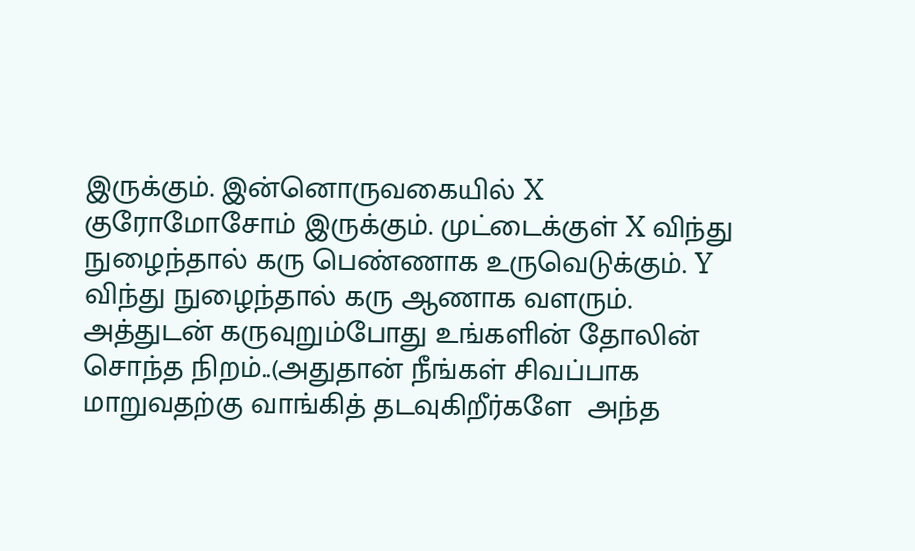இருக்கும். இன்னொருவகையில் X  குரோமோசோம் இருக்கும். முட்டைக்குள் X விந்து நுழைந்தால் கரு பெண்ணாக உருவெடுக்கும். Y விந்து நுழைந்தால் கரு ஆணாக வளரும். அத்துடன் கருவுறும்போது உங்களின் தோலின்  சொந்த நிறம்..(அதுதான் நீங்கள் சிவப்பாக மாறுவதற்கு வாங்கித் தடவுகிறீர்களே  அந்த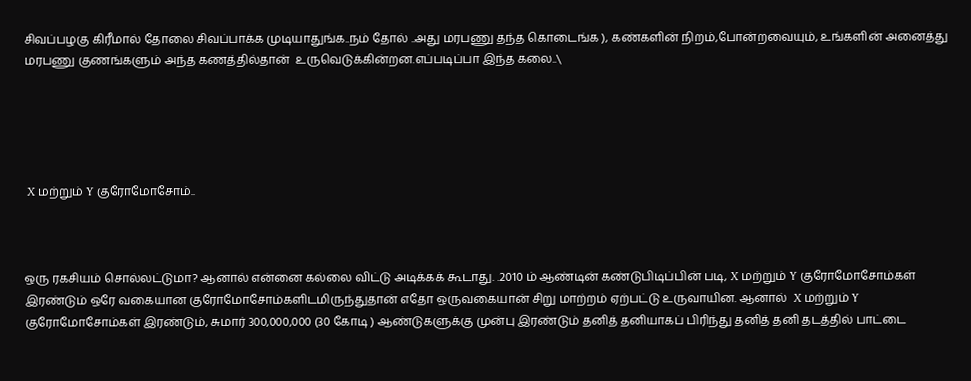சிவப்பழகு கிரீமால் தோலை சிவப்பாக்க முடியாதுங்க..நம் தோல் ..அது மரபணு தந்த கொடைங்க ), கண்களின் நிறம்,போன்றவையும், உங்களின் அனைத்து மரபணு குணங்களும் அந்த கணத்தில்தான்  உருவெடுக்கின்றன.எப்படிப்பா இந்த கலை..\





 X மற்றும் Y குரோமோசோம்..



ஒரு ரகசியம் சொல்லட்டுமா? ஆனால் என்னை கல்லை விட்டு அடிக்கக் கூடாது. .2010 ம் ஆண்டின் கண்டுபிடிப்பின் படி, X மற்றும் Y குரோமோசோம்கள் இரண்டும் ஒரே வகையான குரோமோசோம்களிடமிருந்துதான் எதோ ஒருவகையான் சிறு மாற்றம் ஏற்பட்டு உருவாயின. ஆனால்  X மற்றும் Y குரோமோசோம்கள் இரண்டும், சுமார் 300,000,000 (30 கோடி ) ஆண்டுகளுக்கு முன்பு இரண்டும் தனித் தனியாகப் பிரிந்து தனித் தனி தடத்தில் பாட்டை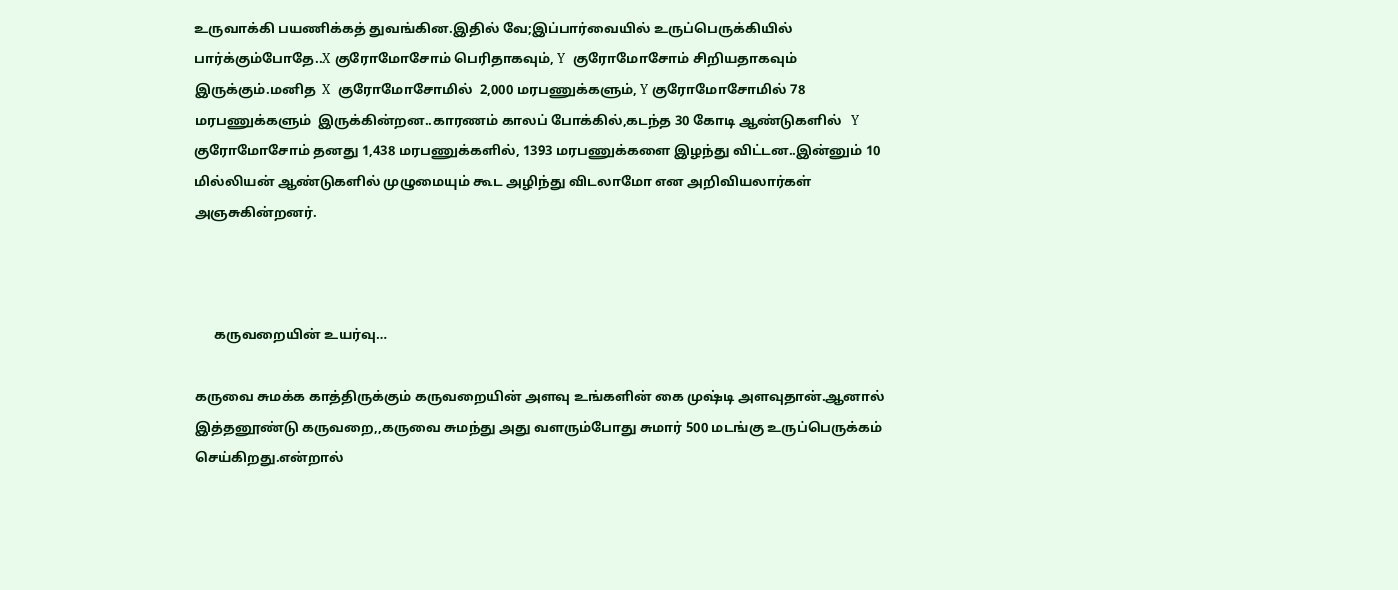உருவாக்கி பயணிக்கத் துவங்கின.இதில் வே;இப்பார்வையில் உருப்பெருக்கியில் பார்க்கும்போதே..X குரோமோசோம் பெரிதாகவும், Y  குரோமோசோம் சிறியதாகவும் இருக்கும்.மனித  X  குரோமோசோமில்  2,000 மரபணுக்களும், Y குரோமோசோமில் 78 மரபணுக்களும்  இருக்கின்றன..காரணம் காலப் போக்கில்,கடந்த 30 கோடி ஆண்டுகளில்   Y குரோமோசோம் தனது 1,438 மரபணுக்களில், 1393 மரபணுக்களை இழந்து விட்டன..இன்னும் 10 மில்லியன் ஆண்டுகளில் முழுமையும் கூட அழிந்து விடலாமோ என அறிவியலார்கள் அஞசுகின்றனர்.



      கருவறையின் உயர்வு…

கருவை சுமக்க காத்திருக்கும் கருவறையின் அளவு உங்களின் கை முஷ்டி அளவுதான்.ஆனால் இத்தனூண்டு கருவறை,,கருவை சுமந்து அது வளரும்போது சுமார் 500 மடங்கு உருப்பெருக்கம் செய்கிறது.என்றால்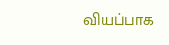வியப்பாக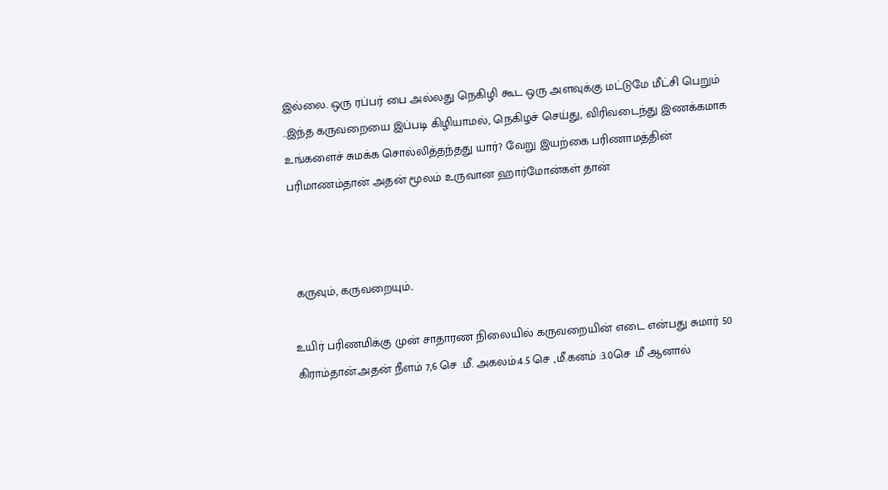இல்லை. ஒரு ரப்பர் பை அல்லது நெகிழி கூட ஒரு அளவுக்கு மட்டுமே மீட்சி பெறும் ..இந்த கருவறையை இப்படி கிழியாமல், நெகிழச் செய்து, விரிவடைந்து இணக்கமாக உங்களைச் சுமக்க சொல்லித்தந்தது யார்? வேறு இயற்கை பரிணாமத்தின் பரிமாணம்தான் அதன் மூலம் உருவான ஹார்மோன்கள் தான்



 கருவும், கருவறையும்..

உயிர் பரிணமிக்கு முன் சாதாரண நிலையில் கருவறையின் எடை என்பது சுமார் 50 கிராம்தான்.அதன் நீளம் 7,6 செ .மீ. அகலம்:4.5 செ ,மீ.கனம் :3.0செ .மீ ஆனால்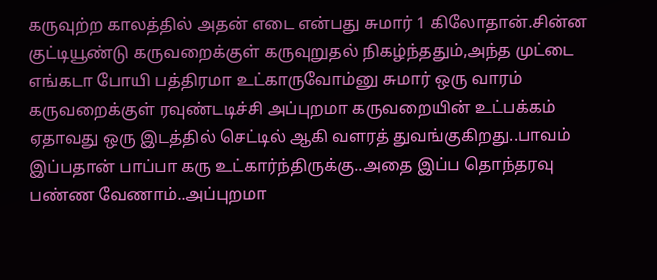கருவுற்ற காலத்தில் அதன் எடை என்பது சுமார் 1 கிலோதான்.சின்ன குட்டியூண்டு கருவறைக்குள் கருவுறுதல் நிகழ்ந்ததும்,அந்த முட்டை எங்கடா போயி பத்திரமா உட்காருவோம்னு சுமார் ஒரு வாரம் கருவறைக்குள் ரவுண்டடிச்சி அப்புறமா கருவறையின் உட்பக்கம்  ஏதாவது ஒரு இடத்தில் செட்டில் ஆகி வளரத் துவங்குகிறது..பாவம் இப்பதான் பாப்பா கரு உட்கார்ந்திருக்கு..அதை இப்ப தொந்தரவு பண்ண வேணாம்..அப்புறமா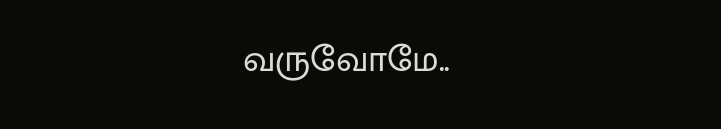வருவோமே..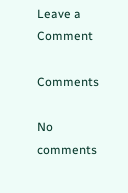Leave a Comment

Comments

No comments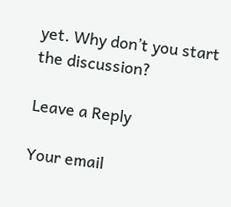yet. Why don’t you start the discussion?

Leave a Reply

Your email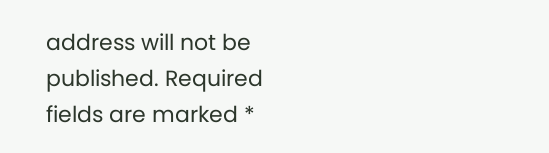address will not be published. Required fields are marked *